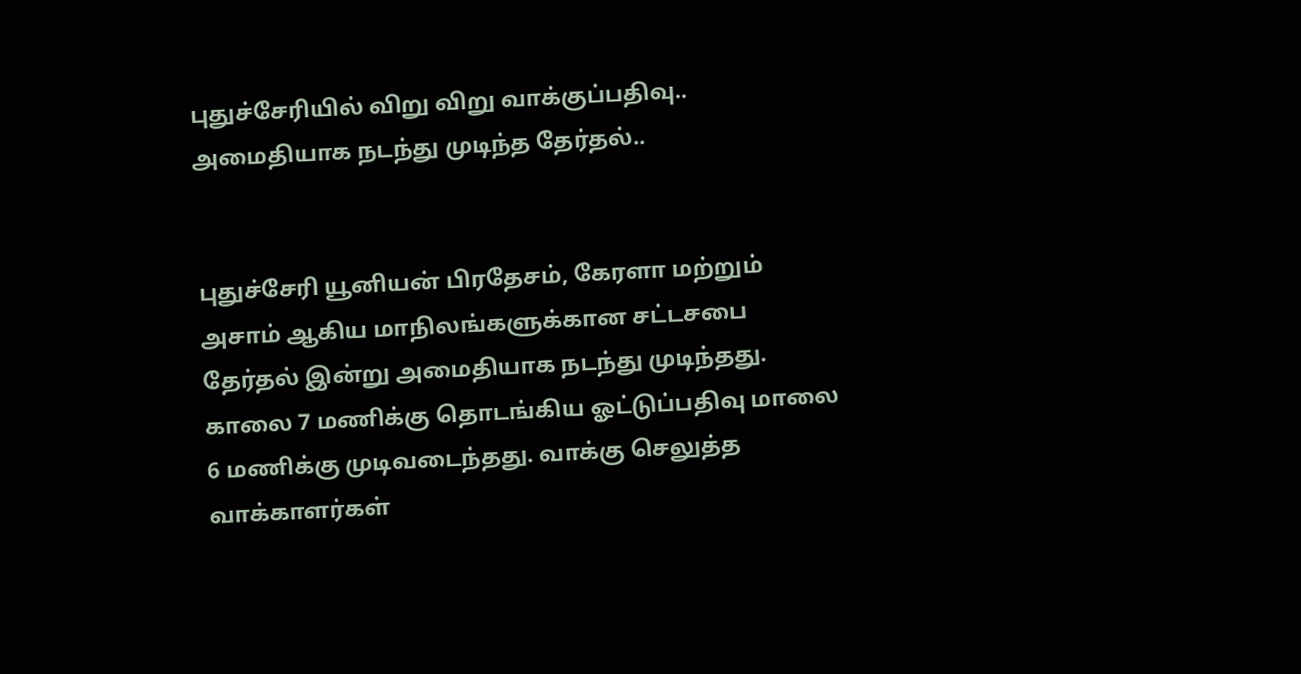புதுச்சேரியில் விறு விறு வாக்குப்பதிவு.. அமைதியாக நடந்து முடிந்த தேர்தல்..


புதுச்சேரி யூனியன் பிரதேசம், கேரளா மற்றும் அசாம் ஆகிய மாநிலங்களுக்கான சட்டசபை தேர்தல் இன்று அமைதியாக நடந்து முடிந்தது. காலை 7 மணிக்கு தொடங்கிய ஓட்டுப்பதிவு மாலை 6 மணிக்கு முடிவடைந்தது. வாக்கு செலுத்த வாக்காளர்கள்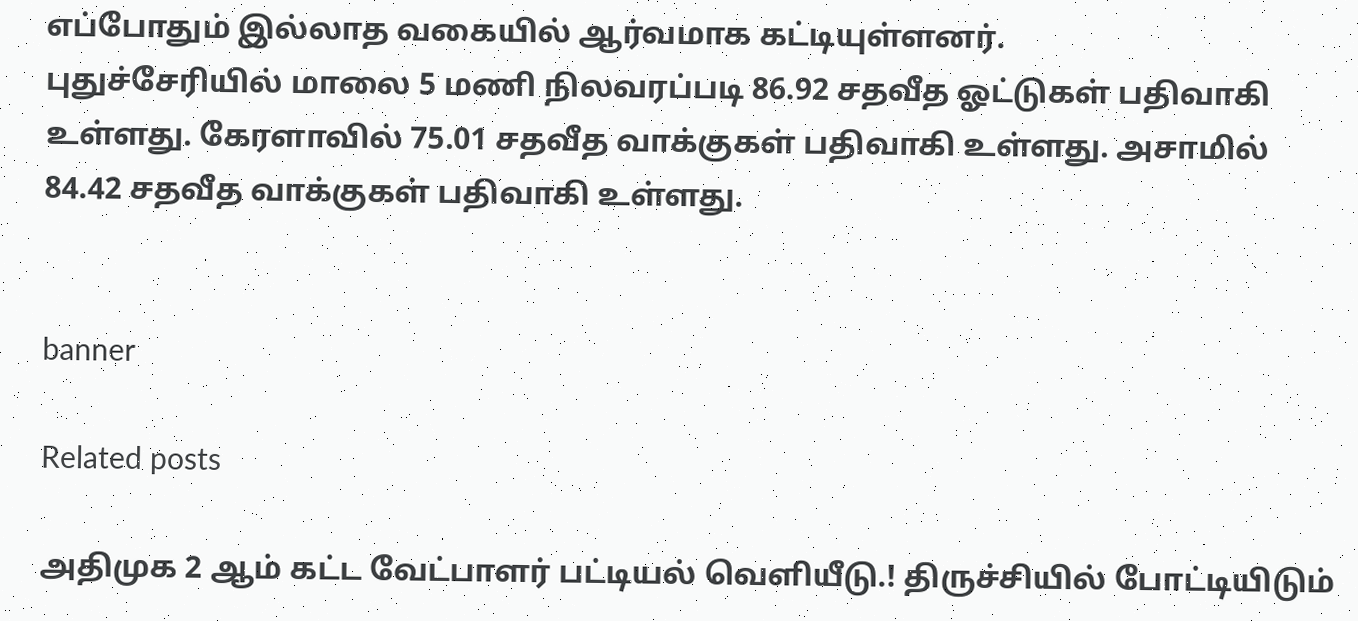எப்போதும் இல்லாத வகையில் ஆர்வமாக கட்டியுள்ளனர்.
புதுச்சேரியில் மாலை 5 மணி நிலவரப்படி 86.92 சதவீத ஓட்டுகள் பதிவாகி உள்ளது. கேரளாவில் 75.01 சதவீத வாக்குகள் பதிவாகி உள்ளது. அசாமில் 84.42 சதவீத வாக்குகள் பதிவாகி உள்ளது.


banner

Related posts

அதிமுக 2 ஆம் கட்ட வேட்பாளர் பட்டியல் வெளியீடு.! திருச்சியில் போட்டியிடும்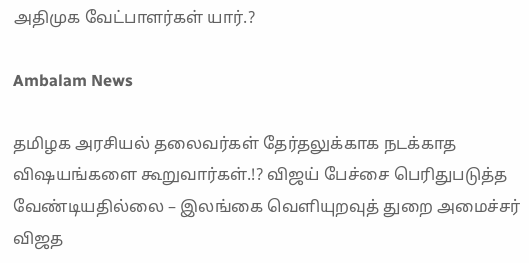அதிமுக வேட்பாளர்கள் யார்.?

Ambalam News

தமிழக அரசியல் தலைவர்கள் தேர்தலுக்காக நடக்காத விஷயங்களை கூறுவார்கள்.!? விஜய் பேச்சை பெரிதுபடுத்த வேண்டியதில்லை – இலங்கை வெளியுறவுத் துறை அமைச்சர் விஜத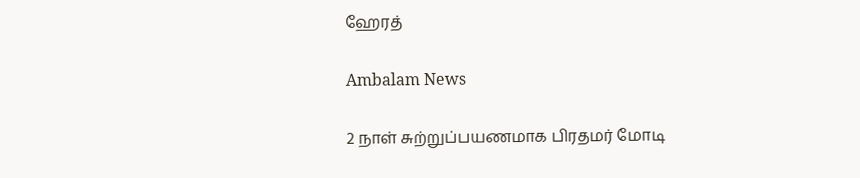ஹேரத்

Ambalam News

2 நாள் சுற்றுப்பயணமாக பிரதமர் மோடி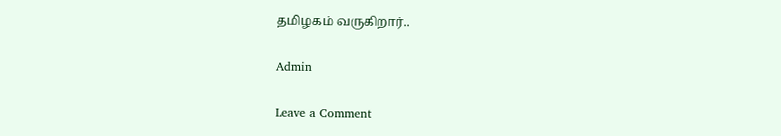தமிழகம் வருகிறார்..

Admin

Leave a Comment